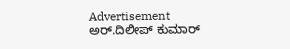Advertisement
ಅರ್.ದಿಲೀಪ್ ಕುಮಾರ್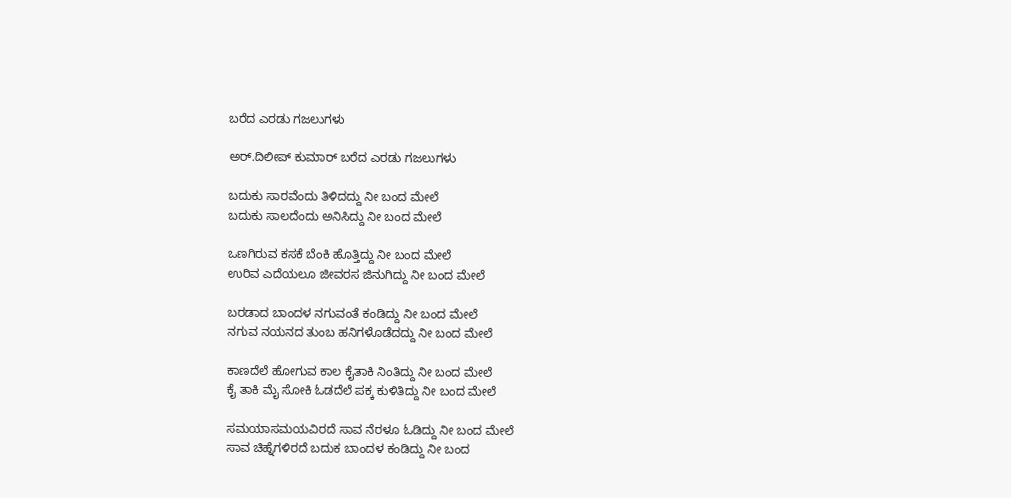ಬರೆದ ಎರಡು ಗಜಲುಗಳು

ಅರ್.ದಿಲೀಪ್ ಕುಮಾರ್ ಬರೆದ ಎರಡು ಗಜಲುಗಳು

ಬದುಕು ಸಾರವೆಂದು ತಿಳಿದದ್ದು ನೀ ಬಂದ ಮೇಲೆ
ಬದುಕು ಸಾಲದೆಂದು ಅನಿಸಿದ್ದು ನೀ ಬಂದ ಮೇಲೆ

ಒಣಗಿರುವ ಕಸಕೆ ಬೆಂಕಿ ಹೊತ್ತಿದ್ದು ನೀ ಬಂದ ಮೇಲೆ
ಉರಿವ ಎದೆಯಲೂ ಜೀವರಸ ಜಿನುಗಿದ್ದು ನೀ ಬಂದ ಮೇಲೆ

ಬರಡಾದ ಬಾಂದಳ ನಗುವಂತೆ ಕಂಡಿದ್ದು ನೀ ಬಂದ ಮೇಲೆ
ನಗುವ ನಯನದ ತುಂಬ ಹನಿಗಳೊಡೆದದ್ದು ನೀ ಬಂದ ಮೇಲೆ

ಕಾಣದೆಲೆ ಹೋಗುವ ಕಾಲ ಕೈತಾಕಿ ನಿಂತಿದ್ದು ನೀ ಬಂದ ಮೇಲೆ
ಕೈ ತಾಕಿ ಮೈ ಸೋಕಿ ಓಡದೆಲೆ ಪಕ್ಕ ಕುಳಿತಿದ್ದು ನೀ ಬಂದ ಮೇಲೆ

ಸಮಯಾಸಮಯವಿರದೆ ಸಾವ ನೆರಳೂ ಓಡಿದ್ದು ನೀ ಬಂದ ಮೇಲೆ
ಸಾವ ಚಿಹ್ನೆಗಳಿರದೆ ಬದುಕ ಬಾಂದಳ ಕಂಡಿದ್ದು ನೀ ಬಂದ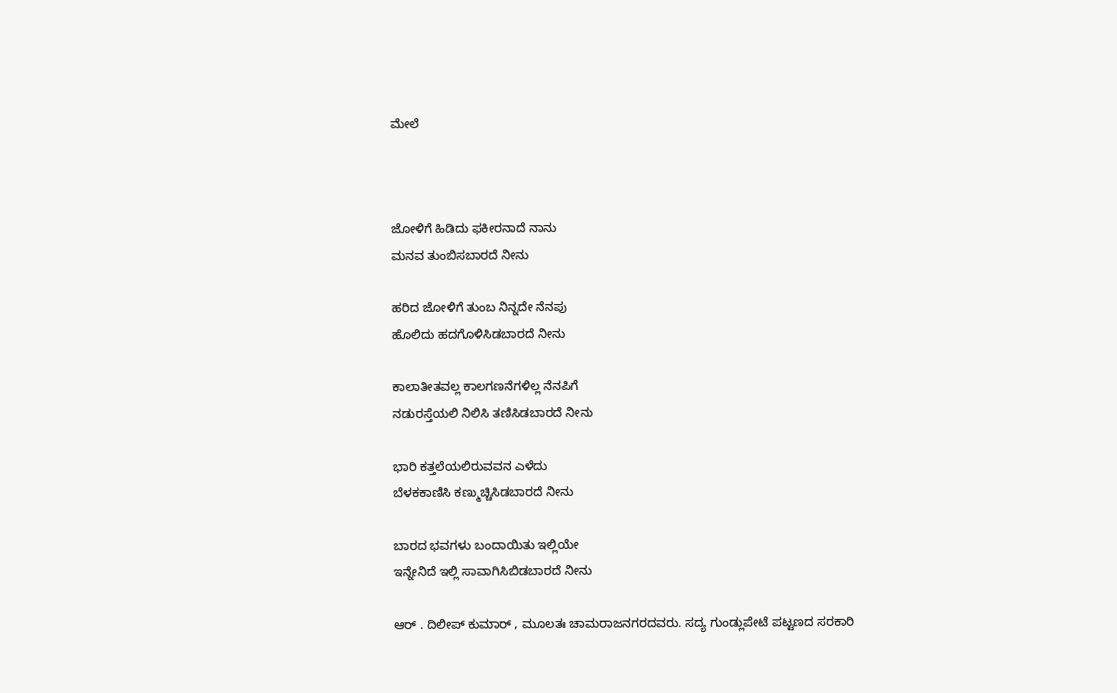ಮೇಲೆ



ಜೋಳಿಗೆ ಹಿಡಿದು ಫಕೀರನಾದೆ ನಾನು
ಮನವ ತುಂಬಿಸಬಾರದೆ ನೀನು

ಹರಿದ ಜೋಳಿಗೆ ತುಂಬ ನಿನ್ನದೇ ನೆನಪು
ಹೊಲಿದು ಹದಗೊಳಿಸಿಡಬಾರದೆ ನೀನು

ಕಾಲಾತೀತವಲ್ಲ ಕಾಲಗಣನೆಗಳಿಲ್ಲ ನೆನಪಿಗೆ
ನಡುರಸ್ತೆಯಲಿ ನಿಲಿಸಿ ತಣಿಸಿಡಬಾರದೆ ನೀನು

ಭಾರಿ ಕತ್ತಲೆಯಲಿರುವವನ ಎಳೆದು
ಬೆಳಕಕಾಣಿಸಿ ಕಣ್ಮುಚ್ಚಿಸಿಡಬಾರದೆ ನೀನು

ಬಾರದ ಭವಗಳು ಬಂದಾಯಿತು ಇಲ್ಲಿಯೇ
ಇನ್ನೇನಿದೆ ಇಲ್ಲಿ ಸಾವಾಗಿಸಿಬಿಡಬಾರದೆ ನೀನು

ಆರ್ . ದಿಲೀಪ್ ಕುಮಾರ್ , ಮೂಲತಃ ಚಾಮರಾಜನಗರದವರು. ಸದ್ಯ ಗುಂಡ್ಲುಪೇಟೆ ಪಟ್ಟಣದ ಸರಕಾರಿ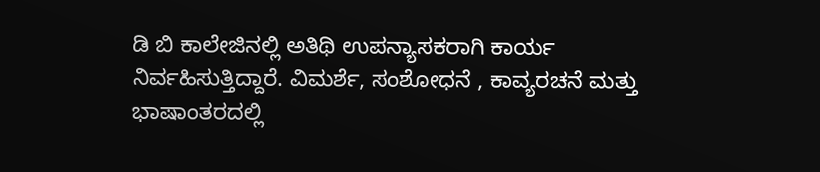ಡಿ ಬಿ ಕಾಲೇಜಿನಲ್ಲಿ ಅತಿಥಿ ಉಪನ್ಯಾಸಕರಾಗಿ ಕಾರ್ಯ ನಿರ್ವಹಿಸುತ್ತಿದ್ದಾರೆ. ವಿಮರ್ಶೆ, ಸಂಶೋಧನೆ , ಕಾವ್ಯರಚನೆ ಮತ್ತು ಭಾಷಾಂತರದಲ್ಲಿ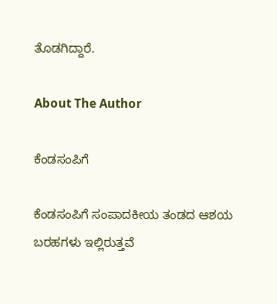ತೊಡಗಿದ್ದಾರೆ.

About The Author

ಕೆಂಡಸಂಪಿಗೆ

ಕೆಂಡಸಂಪಿಗೆ ಸಂಪಾದಕೀಯ ತಂಡದ ಆಶಯ ಬರಹಗಳು ಇಲ್ಲಿರುತ್ತವೆ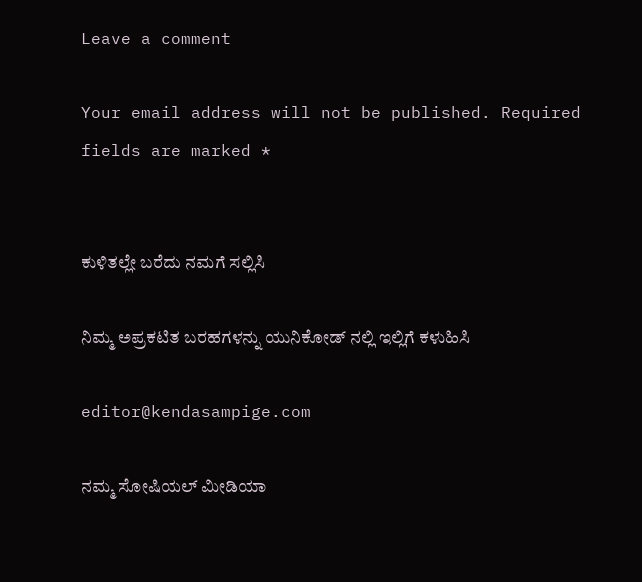Leave a comment

Your email address will not be published. Required fields are marked *


ಕುಳಿತಲ್ಲೇ ಬರೆದು ನಮಗೆ ಸಲ್ಲಿಸಿ

ನಿಮ್ಮ ಅಪ್ರಕಟಿತ ಬರಹಗಳನ್ನು ಯುನಿಕೋಡ್ ನಲ್ಲಿ ಇಲ್ಲಿಗೆ ಕಳುಹಿಸಿ

editor@kendasampige.com

ನಮ್ಮ ಸೋಷಿಯಲ್‌ ಮೀಡಿಯಾ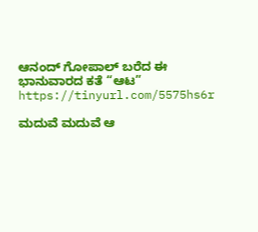ಆನಂದ್‌ ಗೋಪಾಲ್‌ ಬರೆದ ಈ ಭಾನುವಾರದ ಕತೆ “ಆಟ”
https://tinyurl.com/5575hs6r

ಮದುವೆ ಮದುವೆ ಆ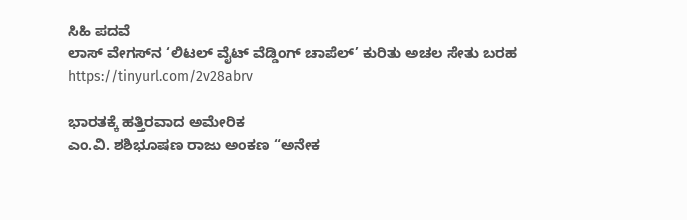ಸಿಹಿ ಪದವೆ
ಲಾಸ್‌ ವೇಗಸ್‌ನ ‘ಲಿಟಲ್ ವೈಟ್ ವೆಡ್ಡಿಂಗ್ ಚಾಪೆಲ್’ ಕುರಿತು ಅಚಲ ಸೇತು ಬರಹ
https://tinyurl.com/2v28abrv

ಭಾರತಕ್ಕೆ ಹತ್ತಿರವಾದ ಅಮೇರಿಕ
ಎಂ.ವಿ. ಶಶಿಭೂಷಣ ರಾಜು ಅಂಕಣ “ಅನೇಕ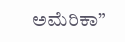ಅಮೆರಿಕಾ”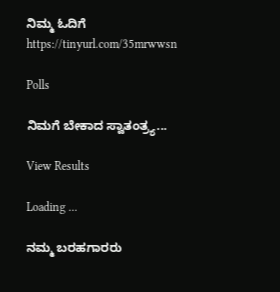ನಿಮ್ಮ ಓದಿಗೆ
https://tinyurl.com/35mrwwsn

Polls

ನಿಮಗೆ ಬೇಕಾದ ಸ್ವಾತಂತ್ರ್ಯ...

View Results

Loading ...

ನಮ್ಮ ಬರಹಗಾರರು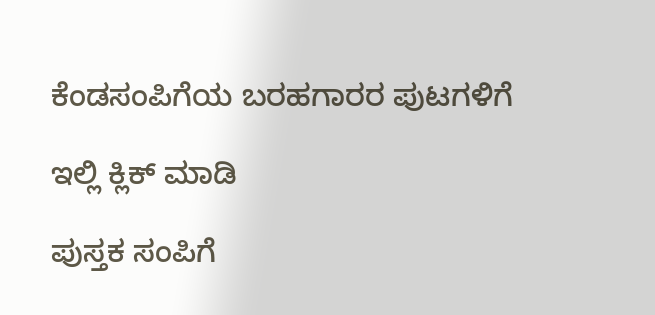ಕೆಂಡಸಂಪಿಗೆಯ ಬರಹಗಾರರ ಪುಟಗಳಿಗೆ

ಇಲ್ಲಿ ಕ್ಲಿಕ್ ಮಾಡಿ

ಪುಸ್ತಕ ಸಂಪಿಗೆ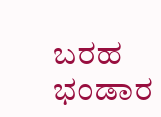ಬರಹ ಭಂಡಾರ